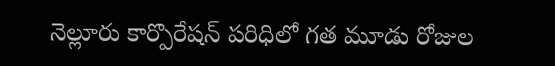నెల్లూరు కార్పొరేషన్ పరిధిలో గత మూడు రోజుల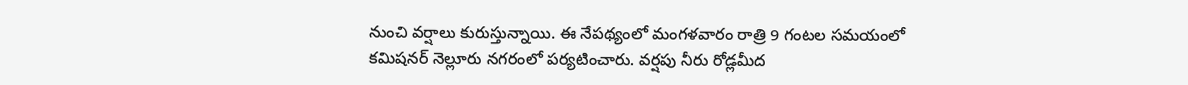నుంచి వర్షాలు కురుస్తున్నాయి. ఈ నేపథ్యంలో మంగళవారం రాత్రి 9 గంటల సమయంలో కమిషనర్ నెల్లూరు నగరంలో పర్యటించారు. వర్షపు నీరు రోడ్లమీద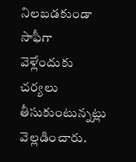నిలబడకుండా సాఫీగా వెళ్లేందుకు చర్యలు తీసుకుంటున్నట్లు వెల్లడించారు.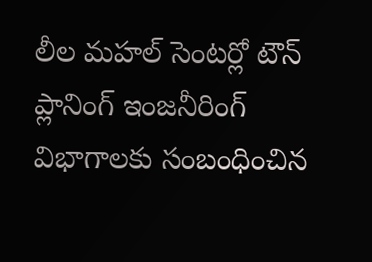లీల మహల్ సెంటర్లో టౌన్ ప్లానింగ్ ఇంజనీరింగ్ విభాగాలకు సంబంధించిన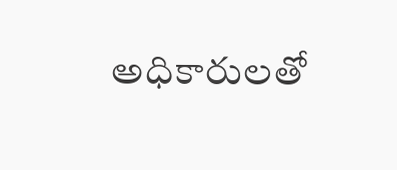అధికారులతో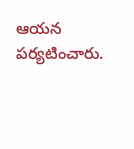ఆయన పర్యటించారు.